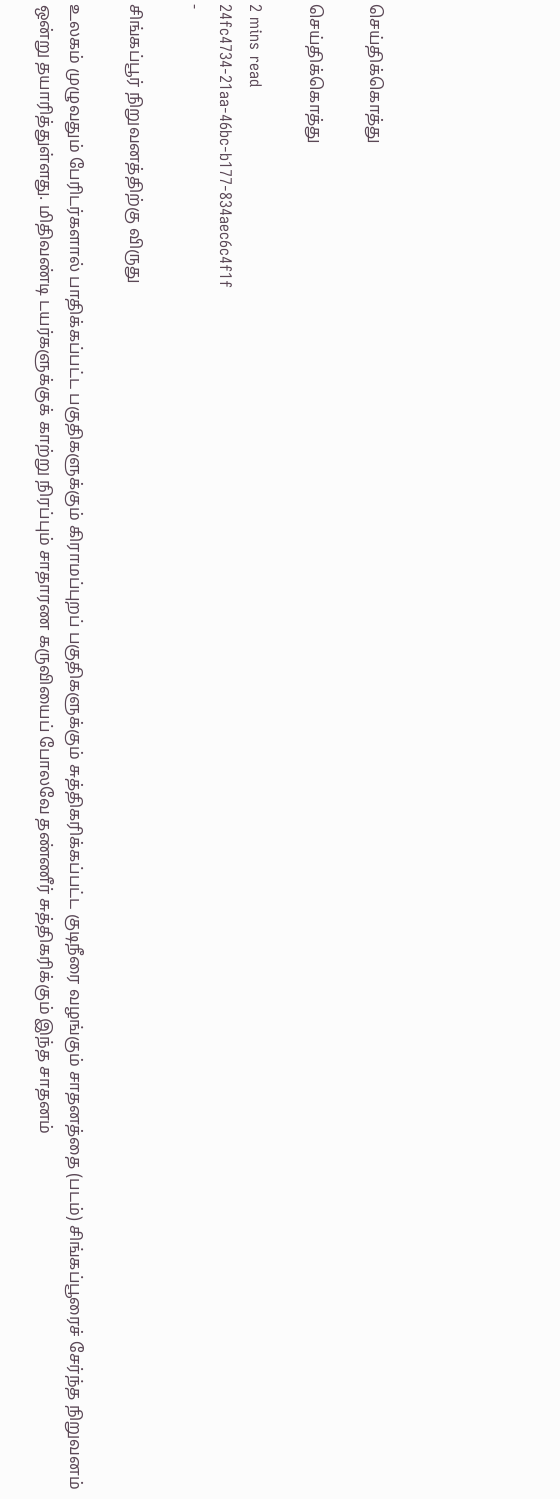செய்திக்கொத்து

செய்திக்கொத்து

2 mins read
24fc4734-21aa-46bc-b177-834aec6c4f1f
-

சிங்கப்பூர் நிறுவனத்திற்கு விருது

உலகம் முழுவதும் பேரிடர்களால் பாதிக்கப்பட்ட பகுதிகளுக்கும் கிராமப்புறப் பகுதிகளுக்கும் சுத்திகரிக்கப்பட்ட குடிநீரை வழங்கும் சாதனத்தை (படம்) சிங்கப்பூரைச் சேர்ந்த நிறுவனம் ஒன்று தயாரித்துள்ளது. மிதிவண்டி டயர்களுக்குக் காற்று நிரப்பும் சாதாரண கருவியைப் போலவே தண்ணீர் சுத்திகரிக்கும் இந்த சாதனம்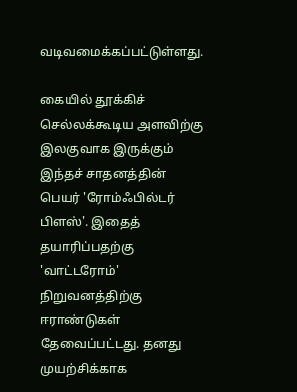வடிவமைக்கப்பட்டுள்ளது.

கையில் தூக்கிச் செல்லக்கூடிய அளவிற்கு இலகுவாக இருக்கும் இந்தச் சாதனத்தின் பெயர் 'ரோம்ஃபில்டர் பிளஸ்'. இதைத் தயாரிப்பதற்கு 'வாட்டரோம்' நிறுவனத்திற்கு ஈராண்டுகள் தேவைப்பட்டது. தனது முயற்சிக்காக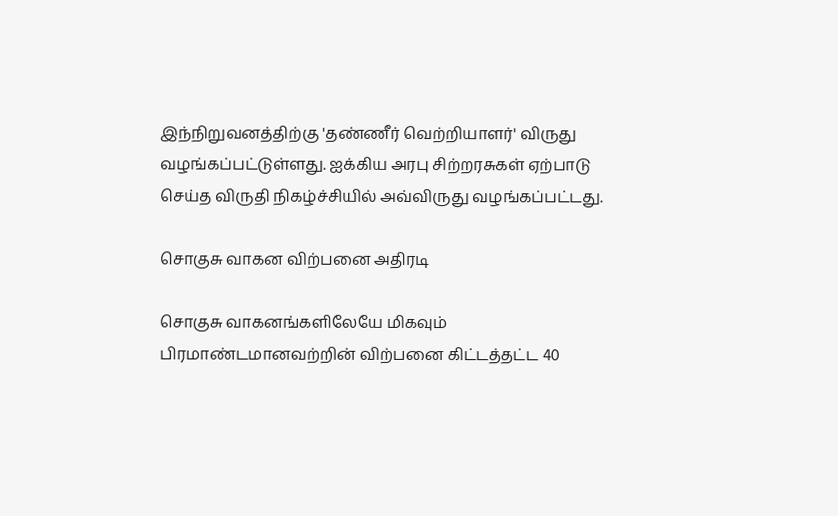இந்நிறுவனத்திற்கு 'தண்ணீர் வெற்றியாளர்' விருது வழங்கப்பட்டுள்ளது. ஐக்கிய அரபு சிற்றரசுகள் ஏற்பாடு செய்த விருதி நிகழ்ச்சியில் அவ்விருது வழங்கப்பட்டது.

சொகுசு வாகன விற்பனை அதிரடி

சொகுசு வாகனங்களிலேயே மிகவும் பிரமாண்டமானவற்றின் விற்பனை கிட்டத்தட்ட 40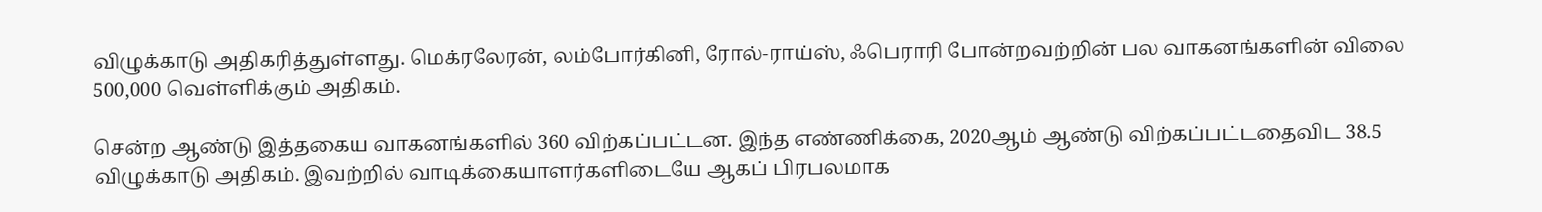விழுக்காடு அதிகரித்துள்ளது. மெக்ரலேரன், லம்போர்கினி, ரோல்-ராய்ஸ், ஃபெராரி போன்றவற்றின் பல வாகனங்களின் விலை 500,000 வெள்ளிக்கும் அதிகம்.

சென்ற ஆண்டு இத்தகைய வாகனங்களில் 360 விற்கப்பட்டன. இந்த எண்ணிக்கை, 2020ஆம் ஆண்டு விற்கப்பட்டதைவிட 38.5 விழுக்காடு அதிகம். இவற்றில் வாடிக்கையாளர்களிடையே ஆகப் பிரபலமாக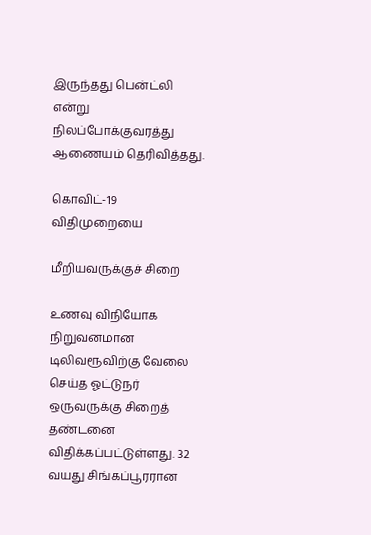இருந்தது பென்ட்லி என்று நிலப்போக்குவரத்து ஆணையம் தெரிவித்தது.

கொவிட்-19 விதிமுறையை

மீறியவருக்குச் சிறை

உணவு விநியோக நிறுவனமான டிலிவரூவிற்கு வேலை செய்த ஓட்டுநர் ஒருவருக்கு சிறைத் தண்டனை விதிக்கப்பட்டுள்ளது. 32 வயது சிங்கப்பூரரான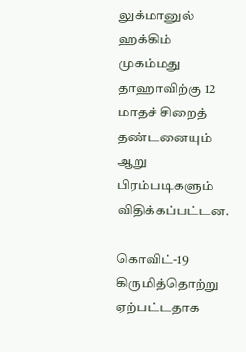லுக்மானுல் ஹக்கிம் முகம்மது தாஹாவிற்கு 12 மாதச் சிறைத் தண்டனையும் ஆறு பிரம்படிகளும் விதிக்கப்பட்டன.

கொவிட்-19 கிருமித்தொற்று ஏற்பட்டதாக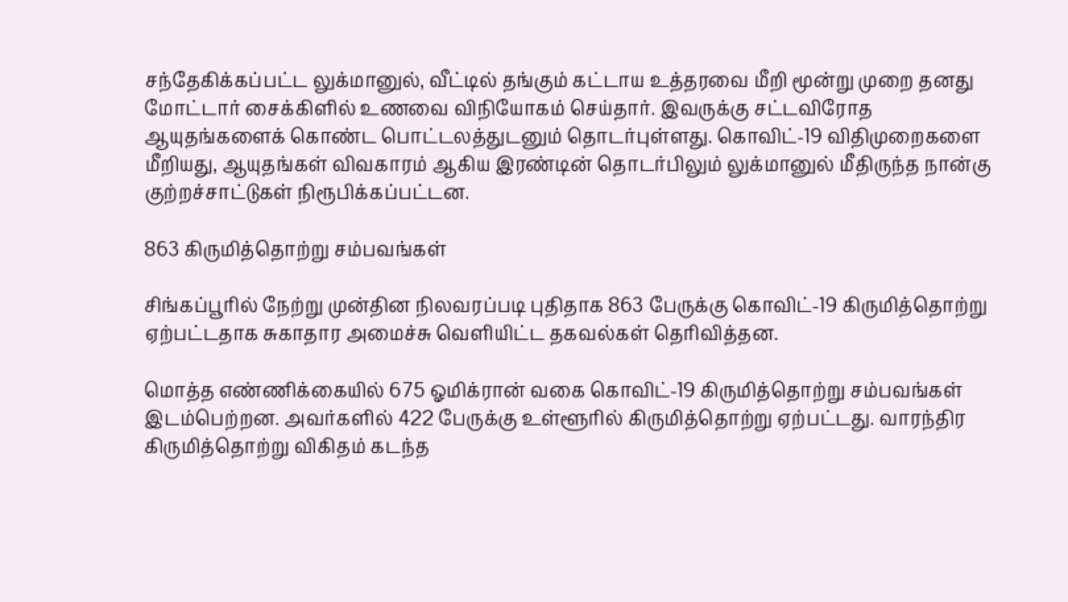சந்தேகிக்கப்பட்ட லுக்மானுல், வீட்டில் தங்கும் கட்டாய உத்தரவை மீறி மூன்று முறை தனது மோட்டார் சைக்கிளில் உணவை விநியோகம் செய்தார். இவருக்கு சட்டவிரோத ஆயுதங்களைக் கொண்ட பொட்டலத்துடனும் தொடர்புள்ளது. கொவிட்-19 விதிமுறைகளை மீறியது, ஆயுதங்கள் விவகாரம் ஆகிய இரண்டின் தொடர்பிலும் லுக்மானுல் மீதிருந்த நான்கு குற்றச்சாட்டுகள் நிரூபிக்கப்பட்டன.

863 கிருமித்தொற்று சம்பவங்கள்

சிங்கப்பூரில் நேற்று முன்தின நிலவரப்படி புதிதாக 863 பேருக்கு கொவிட்-19 கிருமித்தொற்று ஏற்பட்டதாக சுகாதார அமைச்சு வெளியிட்ட தகவல்கள் தெரிவித்தன.

மொத்த எண்ணிக்கையில் 675 ஓமிக்ரான் வகை கொவிட்-19 கிருமித்தொற்று சம்பவங்கள் இடம்பெற்றன. அவர்களில் 422 பேருக்கு உள்ளூரில் கிருமித்தொற்று ஏற்பட்டது. வாரந்திர கிருமித்தொற்று விகிதம் கடந்த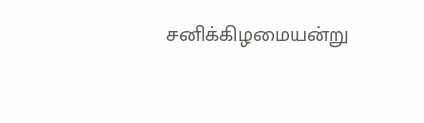சனிக்கிழமையன்று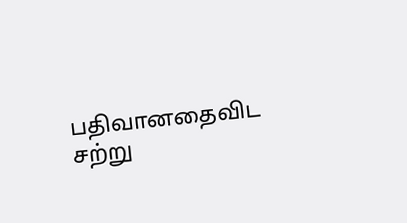பதிவானதைவிட சற்று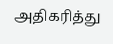அதிகரித்து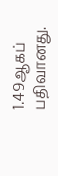1.49ஆகப் பதிவானது.